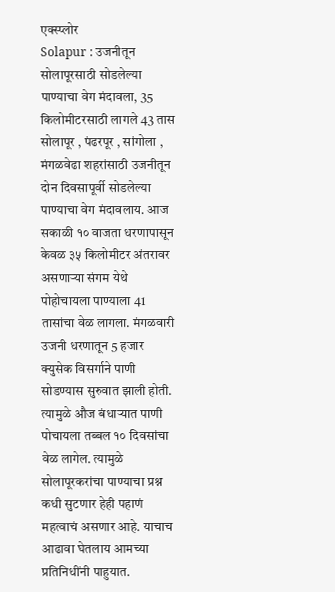एक्स्प्लोर
Solapur : उजनीतून सोलापूरसाठी सोडलेल्या पाण्याचा वेग मंदावला, 35 किलोमीटरसाठी लागले 43 तास
सोलापूर , पंढरपूर , सांगोला , मंगळवेढा शहरांसाठी उजनीतून दोन दिवसापूर्वी सोडलेल्या पाण्याचा वेग मंदावलाय. आज सकाळी १० वाजता धरणापासून केवळ ३५ किलोमीटर अंतरावर असणाऱ्या संगम येथे पोहोचायला पाण्याला 41 तासांचा वेळ लागला. मंगळवारी उजनी धरणातून 5 हजार क्युसेक विसर्गाने पाणी सोडण्यास सुरुवात झाली होती. त्यामुळे औज बंधाऱ्यात पाणी पोचायला तब्बल १० दिवसांचा वेळ लागेल. त्यामुळे सोलापूरकरांचा पाण्याचा प्रश्न कधी सुटणार हेही पहाणं महत्वाचं असणार आहे. याचाच आढावा घेतलाय आमच्या प्रतिनिधींनी पाहुयात.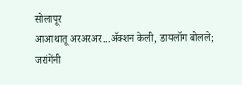सोलापूर
आआथातू अरअरअर...ॲक्शन केली, डायलॉग बोलले; जरांगेंनी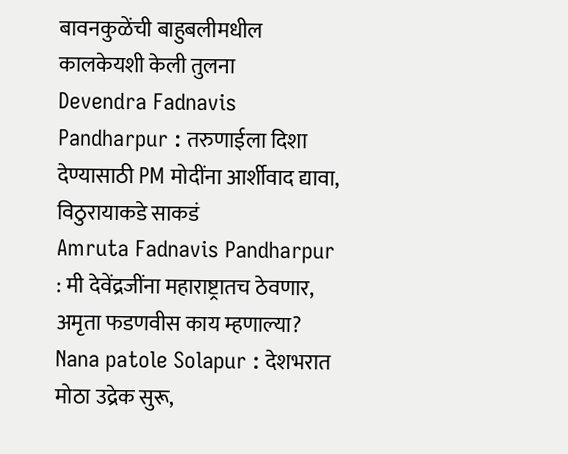बावनकुळेंची बाहुबलीमधील कालकेयशी केली तुलना
Devendra Fadnavis Pandharpur : तरुणाईला दिशा देण्यासाठी PM मोदींना आर्शीवाद द्यावा, विठुरायाकडे साकडं
Amruta Fadnavis Pandharpur : मी देवेंद्रजींना महाराष्ट्रातच ठेवणार, अमृता फडणवीस काय म्हणाल्या?
Nana patole Solapur : देशभरात मोठा उद्रेक सुरू,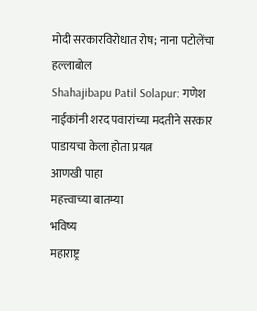मोदी सरकारविरोधात रोष; नाना पटोलेंचा हल्लाबोल
Shahajibapu Patil Solapur: गणेश नाईकांनी शरद पवारांच्या मदतीने सरकार पाडायचा केला होता प्रयत्न
आणखी पाहा
महत्त्वाच्या बातम्या
भविष्य
महाराष्ट्र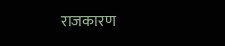राजकारण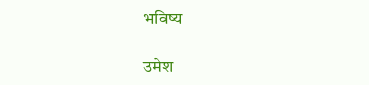भविष्य

उमेश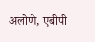अलोणे, एबीपी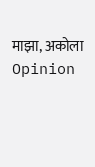माझा, अकोला
Opinion